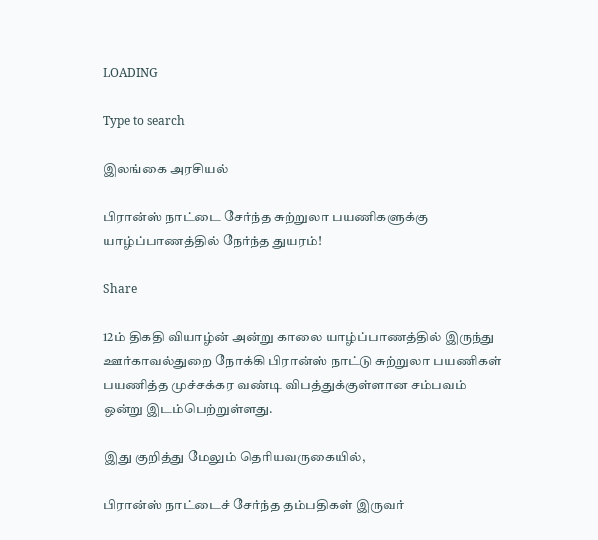LOADING

Type to search

இலங்கை அரசியல்

பிரான்ஸ் நாட்டை சேர்ந்த சுற்றுலா பயணிகளுக்கு யாழ்ப்பாணத்தில் நேர்ந்த துயரம்!

Share

12ம் திகதி வியாழ்ன் அன்று காலை யாழ்ப்பாணத்தில் இருந்து ஊர்காவல்துறை நோக்கி பிரான்ஸ் நாட்டு சுற்றுலா பயணிகள் பயணித்த முச்சக்கர வண்டி விபத்துக்குள்ளான சம்பவம் ஒன்று இடம்பெற்றுள்ளது.

இது குறித்து மேலும் தெரியவருகையில்,

பிரான்ஸ் நாட்டைச் சேர்ந்த தம்பதிகள் இருவர்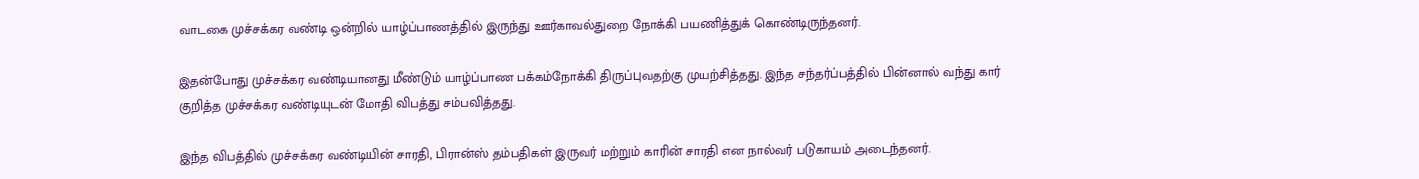வாடகை முச்சக்கர வண்டி ஒன்றில் யாழ்ப்பாணத்தில் இருந்து ஊர்காவல்துறை நோக்கி பயணித்துக் கொண்டிருந்தனர்.

இதன்போது முச்சக்கர வண்டியானது மீண்டும் யாழ்ப்பாண பக்கம்நோக்கி திருப்புவதற்கு முயற்சித்தது. இந்த சந்தர்ப்பத்தில் பின்னால் வந்து கார் குறித்த முச்சக்கர வண்டியுடன் மோதி விபத்து சம்பவித்தது.

இந்த விபத்தில் முச்சக்கர வண்டியின் சாரதி, பிரான்ஸ் தம்பதிகள் இருவர் மற்றும் காரின் சாரதி என நால்வர் படுகாயம் அடைந்தனர்.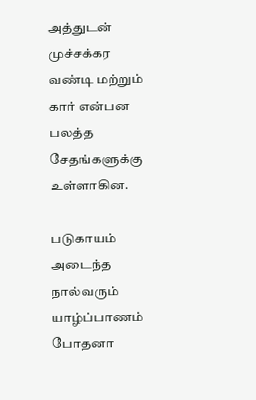அத்துடன் முச்சக்கர வண்டி மற்றும் கார் என்பன பலத்த சேதங்களுக்கு உள்ளாகின.

படுகாயம் அடைந்த நால்வரும் யாழ்ப்பாணம் போதனா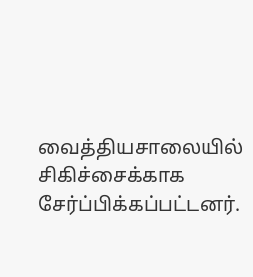வைத்தியசாலையில் சிகிச்சைக்காக சேர்ப்பிக்கப்பட்டனர்.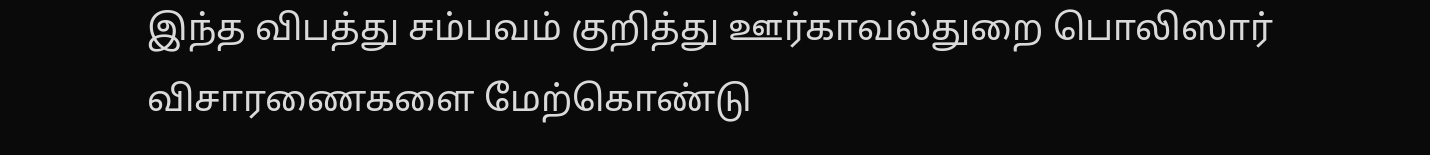இந்த விபத்து சம்பவம் குறித்து ஊர்காவல்துறை பொலிஸார் விசாரணைகளை மேற்கொண்டு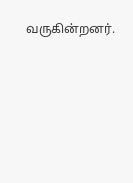வருகின்றனர்.